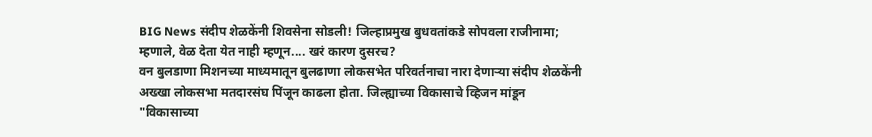BIG News संदीप शेळकेंनी शिवसेना सोडली! जिल्हाप्रमुख बुधवतांकडे सोपवला राजीनामा; म्हणाले, वेळ देता येत नाही म्हणून.... खरं कारण दुसरच?
वन बुलडाणा मिशनच्या माध्यमातून बुलढाणा लोकसभेत परिवर्तनाचा नारा देणाऱ्या संदीप शेळकेंनी अख्खा लोकसभा मतदारसंघ पिंजून काढला होता. जिल्ह्याच्या विकासाचे व्हिजन मांडून "विकासाच्या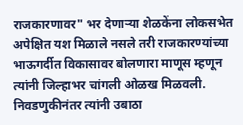राजकारणावर" भर देणाऱ्या शेळकेंना लोकसभेत अपेक्षित यश मिळाले नसले तरी राजकारण्यांच्या भाऊगर्दीत विकासावर बोलणारा माणूस म्हणून त्यांनी जिल्हाभर चांगली ओळख मिळवली.
निवडणुकीनंतर त्यांनी उबाठा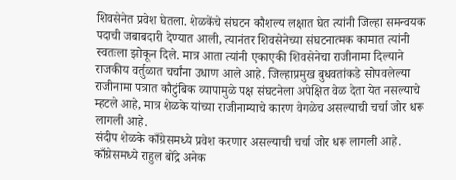शिवसेनेत प्रवेश घेतला. शेळकेंचे संघटन कौशल्य लक्षात घेत त्यांनी जिल्हा समन्वयक पदाची जबाबदारी देण्यात आली, त्यानंतर शिवसेनेच्या संघटनात्मक कामात त्यांनी स्वतःला झोकून दिले. मात्र आता त्यांनी एकाएकी शिवसेनेचा राजीनामा दिल्याने राजकीय वर्तुळात चर्चांना उधाण आले आहे. जिल्हाप्रमुख बुधवतांकडे सोपवलेल्या राजीनामा पत्रात कौटुंबिक व्यापामुळे पक्ष संघटनेला अपेक्षित वेळ देता येत नसल्याचे म्हटले आहे, मात्र शेळके यांच्या राजीनाम्याचे कारण वेगळेच असल्याची चर्चा जोर धरू लागली आहे.
संदीप शेळके काँग्रेसमध्ये प्रवेश करणार असल्याची चर्चा जोर धरू लागली आहे. काँग्रेसमध्ये राहुल बोंद्रे अनेक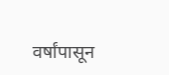वर्षांपासून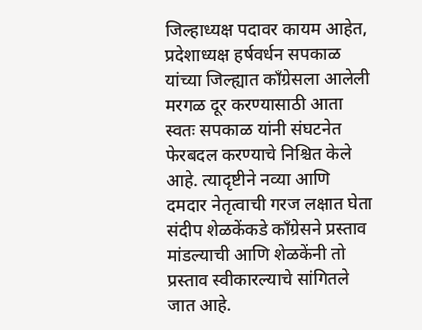जिल्हाध्यक्ष पदावर कायम आहेत, प्रदेशाध्यक्ष हर्षवर्धन सपकाळ यांच्या जिल्ह्यात काँग्रेसला आलेली मरगळ दूर करण्यासाठी आता स्वतः सपकाळ यांनी संघटनेत फेरबदल करण्याचे निश्चित केले आहे. त्यादृष्टीने नव्या आणि दमदार नेतृत्वाची गरज लक्षात घेता संदीप शेळकेंकडे काँग्रेसने प्रस्ताव मांडल्याची आणि शेळकेंनी तो प्रस्ताव स्वीकारल्याचे सांगितले जात आहे.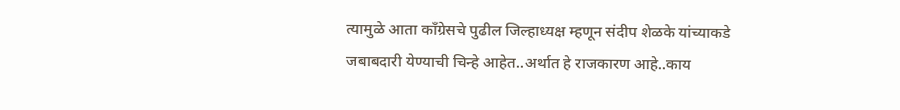त्यामुळे आता काँग्रेसचे पुढील जिल्हाध्यक्ष म्हणून संदीप शेळके यांच्याकडे जबाबदारी येण्याची चिन्हे आहेत..अर्थात हे राजकारण आहे..काय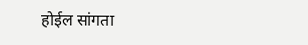होईल सांगता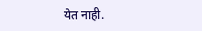येत नाही.